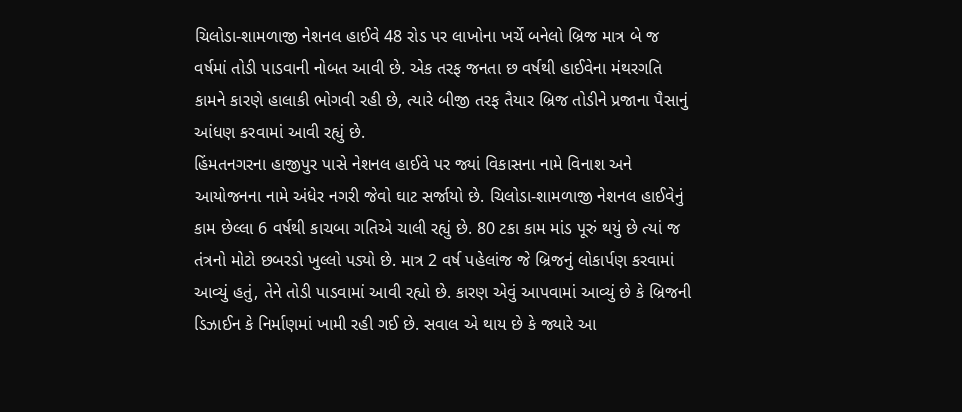ચિલોડા-શામળાજી નેશનલ હાઈવે 48 રોડ પર લાખોના ખર્ચે બનેલો બ્રિજ માત્ર બે જ વર્ષમાં તોડી પાડવાની નોબત આવી છે. એક તરફ જનતા છ વર્ષથી હાઈવેના મંથરગતિ કામને કારણે હાલાકી ભોગવી રહી છે, ત્યારે બીજી તરફ તૈયાર બ્રિજ તોડીને પ્રજાના પૈસાનું આંધણ કરવામાં આવી રહ્યું છે.
હિંમતનગરના હાજીપુર પાસે નેશનલ હાઈવે પર જ્યાં વિકાસના નામે વિનાશ અને આયોજનના નામે અંધેર નગરી જેવો ઘાટ સર્જાયો છે. ચિલોડા-શામળાજી નેશનલ હાઈવેનું કામ છેલ્લા 6 વર્ષથી કાચબા ગતિએ ચાલી રહ્યું છે. 80 ટકા કામ માંડ પૂરું થયું છે ત્યાં જ તંત્રનો મોટો છબરડો ખુલ્લો પડ્યો છે. માત્ર 2 વર્ષ પહેલાંજ જે બ્રિજનું લોકાર્પણ કરવામાં આવ્યું હતું, તેને તોડી પાડવામાં આવી રહ્યો છે. કારણ એવું આપવામાં આવ્યું છે કે બ્રિજની ડિઝાઈન કે નિર્માણમાં ખામી રહી ગઈ છે. સવાલ એ થાય છે કે જ્યારે આ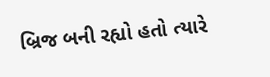બ્રિજ બની રહ્યો હતો ત્યારે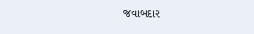જવાબદાર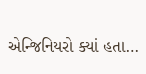એન્જિનિયરો ક્યાં હતા…